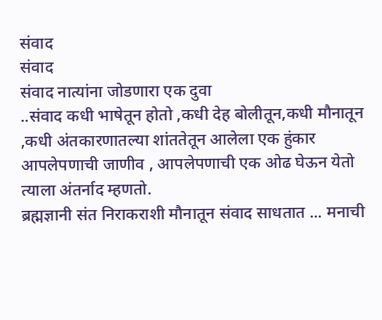संवाद
संवाद
संवाद नात्यांना जोडणारा एक दुवा
..संवाद कधी भाषेतून होतो ,कधी देह बोलीतून,कधी मौनातून ,कधी अंतकारणातल्या शांततेतून आलेला एक हुंकार आपलेपणाची जाणीव , आपलेपणाची एक ओढ घेऊन येतो त्याला अंतर्नाद म्हणतो.
ब्रह्मज्ञानी संत निराकराशी मौनातून संवाद साधतात ... मनाची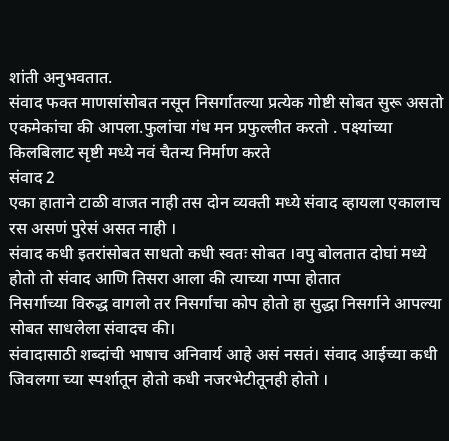शांती अनुभवतात.
संवाद फक्त माणसांसोबत नसून निसर्गातल्या प्रत्येक गोष्टी सोबत सुरू असतो एकमेकांचा की आपला.फुलांचा गंध मन प्रफुल्लीत करतो . पक्ष्यांच्या किलबिलाट सृष्टी मध्ये नवं चैतन्य निर्माण करते
संवाद 2
एका हाताने टाळी वाजत नाही तस दोन व्यक्ती मध्ये संवाद व्हायला एकालाच रस असणं पुरेसं असत नाही ।
संवाद कधी इतरांसोबत साधतो कधी स्वतः सोबत ।वपु बोलतात दोघां मध्ये होतो तो संवाद आणि तिसरा आला की त्याच्या गप्पा होतात
निसर्गाच्या विरुद्ध वागलो तर निसर्गाचा कोप होतो हा सुद्धा निसर्गाने आपल्या सोबत साधलेला संवादच की।
संवादासाठी शब्दांची भाषाच अनिवार्य आहे असं नसतं। संवाद आईच्या कधी जिवलगा च्या स्पर्शातून होतो कधी नजरभेटीतूनही होतो ।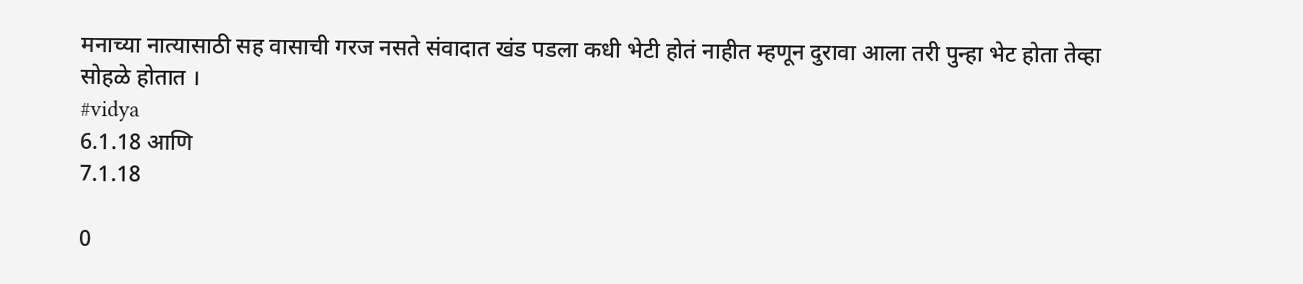मनाच्या नात्यासाठी सह वासाची गरज नसते संवादात खंड पडला कधी भेटी होतं नाहीत म्हणून दुरावा आला तरी पुन्हा भेट होता तेव्हा सोहळे होतात ।
#vidya
6.1.18 आणि
7.1.18

0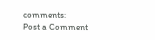comments:
Post a Comment